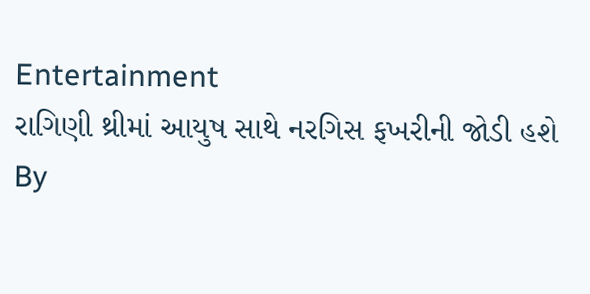Entertainment
રાગિણી થ્રીમાં આયુષ સાથે નરગિસ ફખરીની જોડી હશે
By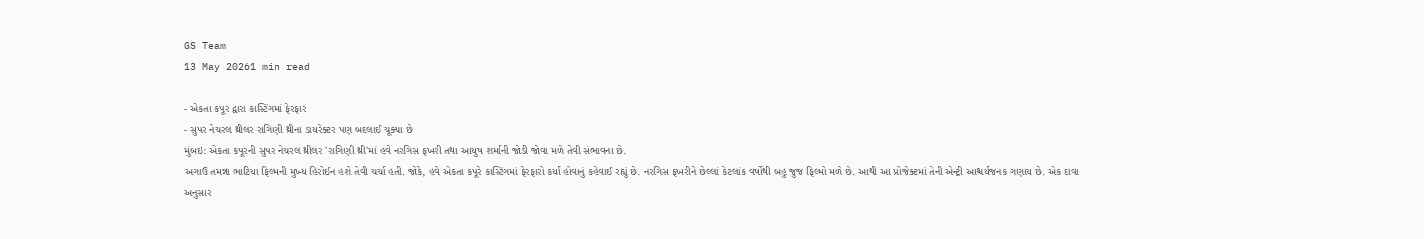GS Team
13 May 20261 min read

- એકતા કપૂર દ્વારા કાસ્ટિંગમાં ફેરફાર
- સુપર નેચરલ થ્રીલર રાગિણી થ્રીના ડાયરેક્ટર પણ બદલાઈ ચૂક્યા છે
મુંબઇ: એકતા કપૂરની સુપર નેચરલ થ્રીલર 'રાગિણી થ્રી'માં હવે નરગિસ ફખરી તથા આયુષ શર્માની જોડી જોવા મળે તેવી સંભાવના છે.
અગાઉ તમન્ના ભાટિયા ફિલ્મની મુખ્ય હિરોઈન હશે તેવી ચર્ચા હતી. જોકે, હવે એકતા કપૂરે કાસ્ટિંગમાં ફેરફારો કર્યા હોવાનું કહેવાઈ રહ્યું છે. નરગિસ ફખરીને છેલ્લાં કેટલાંક વર્ષોથી બહુ જુજ ફિલ્મો મળે છે. આથી આ પ્રોજેક્ટમાં તેની એન્ટ્રી આશ્ચર્યજનક ગણાય છે. એક દાવા અનુસાર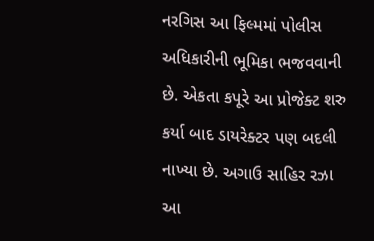નરગિસ આ ફિલ્મમાં પોલીસ અધિકારીની ભૂમિકા ભજવવાની છે. એકતા કપૂરે આ પ્રોજેક્ટ શરુ કર્યા બાદ ડાયરેક્ટર પણ બદલી નાખ્યા છે. અગાઉ સાહિર રઝા આ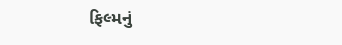ફિલ્મનું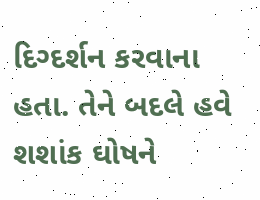દિગ્દર્શન કરવાના હતા. તેને બદલે હવે શશાંક ઘોષને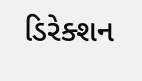ડિરેક્શન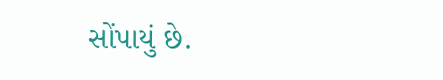સોંપાયું છે.